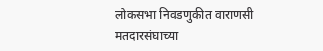लोकसभा निवडणुकीत वाराणसी मतदारसंघाच्या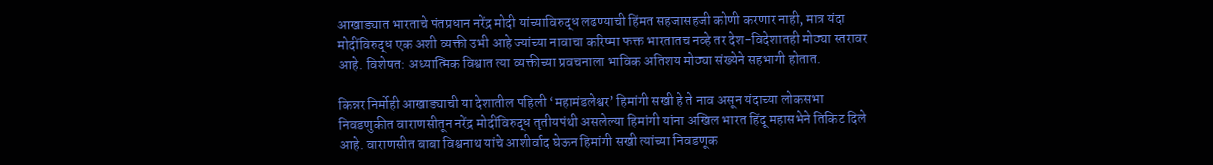आखाड्यात भारताचे पंतप्रधान नरेंद्र मोदी यांच्याविरुद्ध लढण्याची हिंमत सहजासहजी कोणी करणार नाही, मात्र यंदा मोदींविरुद्ध एक अशी व्यक्ती उभी आहे ज्यांच्या नावाचा करिष्मा फक्त भारतातच नव्हे तर देश-विदेशातही मोठ्या स्तरावर आहे. विशेषत: अध्यात्मिक विश्वात त्या व्यक्तीच्या प्रवचनाला भाविक अतिशय मोठ्या संख्येने सहभागी होतात.

किन्नर निर्मोही आखाड्याची या देशातील पहिली ‘महामंडलेश्वर’ हिमांगी सखी हे ते नाव असून यंदाच्या लोकसभा निवडणुकीत वाराणसीतून नरेंद्र मोदींविरुद्ध तृतीयपंथी असलेल्या हिमांगी यांना अखिल भारत हिंदू महासभेने तिकिट दिले आहे. वाराणसीत बाबा विश्वनाथ यांचे आशीर्वाद घेऊन हिमांगी सखी त्यांच्या निवडणूक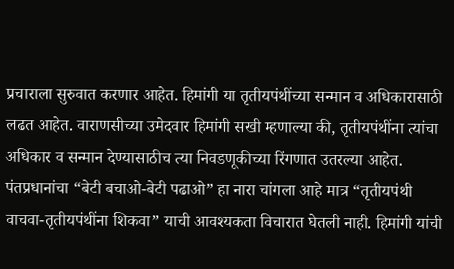प्रचाराला सुरुवात करणार आहेत. हिमांगी या तृतीयपंथींच्या सन्मान व अधिकारासाठी लढत आहेत. वाराणसीच्या उमेदवार हिमांगी सखी म्हणाल्या की, तृतीयपंथींना त्यांचा अधिकार व सन्मान देण्यासाठीच त्या निवडणूकीच्या रिंगणात उतरल्या आहेत. पंतप्रधानांचा “बेटी बचाओ-बेटी पढाओ” हा नारा चांगला आहे मात्र “तृतीयपंथी वाचवा-तृतीयपंथींना शिकवा” याची आवश्यकता विचारात घेतली नाही. हिमांगी यांची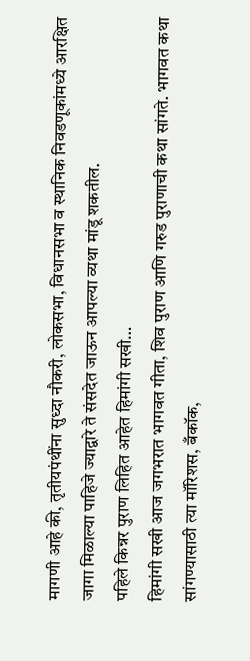मागणी आहे की, तृतीयपंथींना सुध्दा नौकरी, लोकसभा, विधानसभा व स्थानिक निवडणूकांमध्ये आरक्षित जागा मिळाल्या पाहिजे ज्याद्वारे ते संसदेत जाऊन आपल्या व्यथा मांडू शकतील.
पहिले किन्नर पुराण लिहित आहेत हिमांगी सखी…
हिमांगी सखी आज जगभरात भागवत गीता, शिव पुराण आणि गरुड पुराणाची कथा सांगते. भागवत कथा सांगण्यासाठी त्या मॉरिशस, बँकॉक,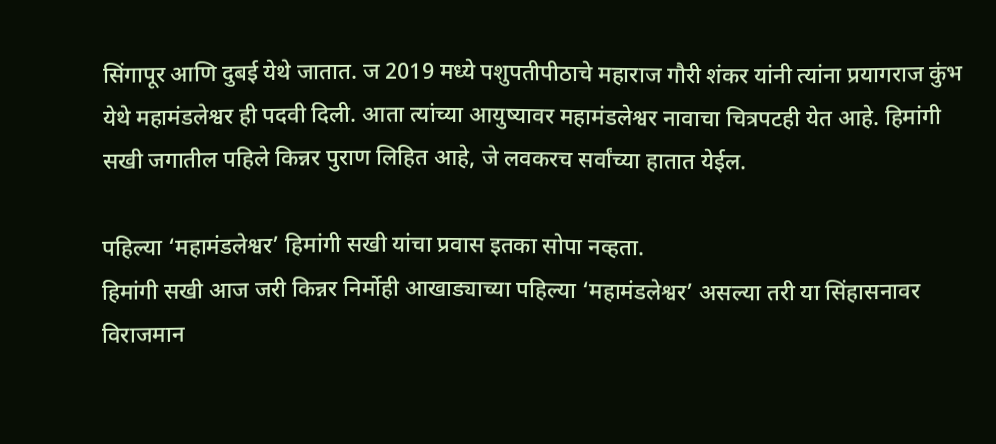सिंगापूर आणि दुबई येथे जातात. ज 2019 मध्ये पशुपतीपीठाचे महाराज गौरी शंकर यांनी त्यांना प्रयागराज कुंभ येथे महामंडलेश्वर ही पदवी दिली. आता त्यांच्या आयुष्यावर महामंडलेश्वर नावाचा चित्रपटही येत आहे. हिमांगी सखी जगातील पहिले किन्नर पुराण लिहित आहे, जे लवकरच सर्वांच्या हातात येईल.

पहिल्या ‘महामंडलेश्वर’ हिमांगी सखी यांचा प्रवास इतका सोपा नव्हता.
हिमांगी सखी आज जरी किन्नर निर्मोही आखाड्याच्या पहिल्या ‘महामंडलेश्वर’ असल्या तरी या सिंहासनावर विराजमान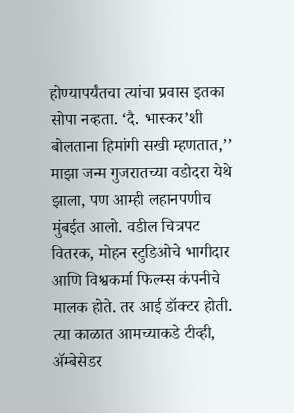होण्यापर्यंतचा त्यांचा प्रवास इतका सोपा नव्हता. ‘दै. भास्कर’शी बोलताना हिमांगी सखी म्हणतात,’’ माझा जन्म गुजरातच्या वडोदरा येथे झाला, पण आम्ही लहानपणीच मुंबईत आलो. वडील चित्रपट वितरक, मोहन स्टुडिओचे भागीदार आणि विश्वकर्मा फिल्म्स कंपनीचे मालक होते. तर आई डॉक्टर होती. त्या काळात आमच्याकडे टीव्ही, ॲम्बेसेडर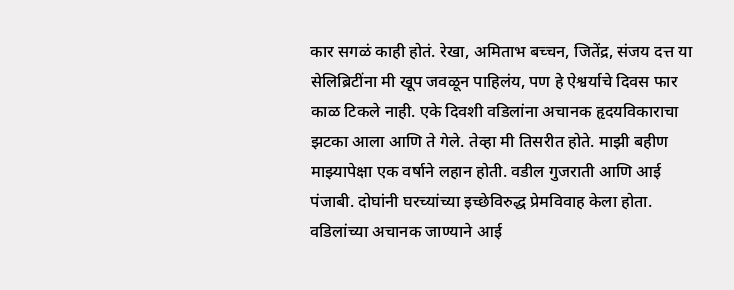कार सगळं काही होतं. रेखा, अमिताभ बच्चन, जितेंद्र, संजय दत्त या सेलिब्रिटींना मी खूप जवळून पाहिलंय, पण हे ऐश्वर्याचे दिवस फार काळ टिकले नाही. एके दिवशी वडिलांना अचानक हृदयविकाराचा झटका आला आणि ते गेले. तेव्हा मी तिसरीत होते. माझी बहीण माझ्यापेक्षा एक वर्षाने लहान होती. वडील गुजराती आणि आई पंजाबी. दोघांनी घरच्यांच्या इच्छेविरुद्ध प्रेमविवाह केला होता. वडिलांच्या अचानक जाण्याने आई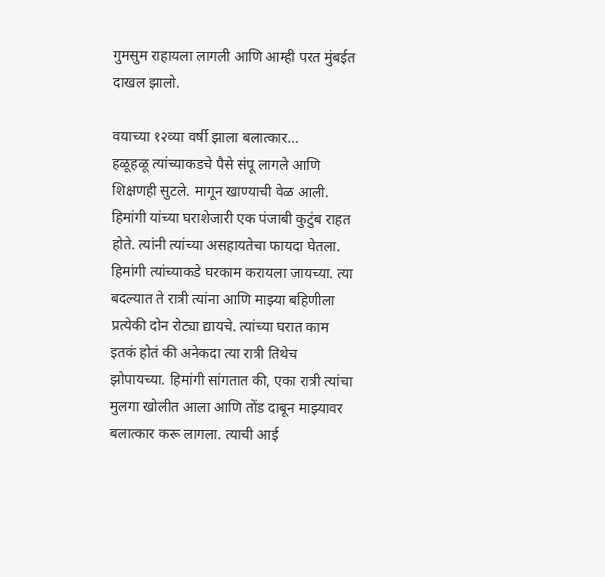गुमसुम राहायला लागली आणि आम्ही परत मुंबईत दाखल झालो.

वयाच्या १२व्या वर्षी झाला बलात्कार…
हळूहळू त्यांच्याकडचे पैसे संपू लागले आणि शिक्षणही सुटले. मागून खाण्याची वेळ आली. हिमांगी यांच्या घराशेजारी एक पंजाबी कुटुंब राहत होते. त्यांनी त्यांच्या असहायतेचा फायदा घेतला. हिमांगी त्यांच्याकडे घरकाम करायला जायच्या. त्या बदल्यात ते रात्री त्यांना आणि माझ्या बहिणीला प्रत्येकी दोन रोट्या द्यायचे. त्यांच्या घरात काम इतकं होतं की अनेकदा त्या रात्री तिथेच झोपायच्या. हिमांगी सांगतात की, एका रात्री त्यांचा मुलगा खोलीत आला आणि तोंड दाबून माझ्यावर बलात्कार करू लागला. त्याची आई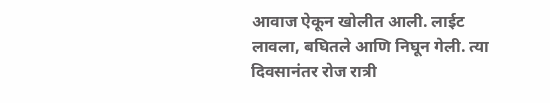आवाज ऐकून खोलीत आली. लाईट लावला, बघितले आणि निघून गेली. त्या दिवसानंतर रोज रात्री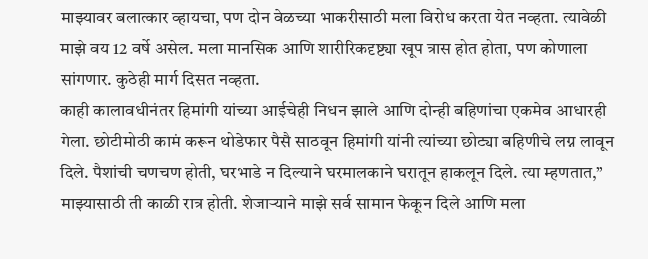माझ्यावर बलात्कार व्हायचा, पण दोन वेळच्या भाकरीसाठी मला विरोध करता येत नव्हता. त्यावेळी माझे वय 12 वर्षे असेल. मला मानसिक आणि शारीरिकदृष्ट्या खूप त्रास होत होता, पण कोणाला सांगणार. कुठेही मार्ग दिसत नव्हता.
काही कालावधीनंतर हिमांगी यांच्या आईचेही निधन झाले आणि दोन्ही बहिणांचा एकमेव आधारही गेला. छोटीमोठी कामं करून थोडेफार पैसै साठवून हिमांगी यांनी त्यांच्या छोट्या बहिणीचे लग्न लावून दिले. पैशांची चणचण होती, घरभाडे न दिल्याने घरमालकाने घरातून हाकलून दिले. त्या म्हणतात,’’ माझ्यासाठी ती काळी रात्र होती. शेजाऱ्याने माझे सर्व सामान फेकून दिले आणि मला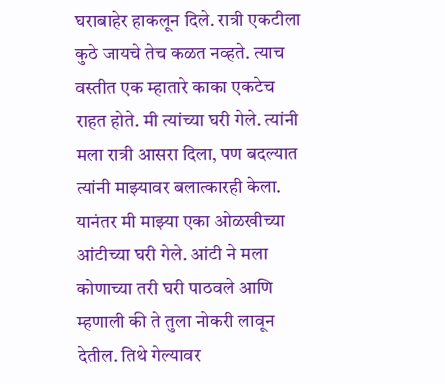घराबाहेर हाकलून दिले. रात्री एकटीला कुठे जायचे तेच कळत नव्हते. त्याच वस्तीत एक म्हातारे काका एकटेच राहत होते. मी त्यांच्या घरी गेले. त्यांनी मला रात्री आसरा दिला, पण बदल्यात त्यांनी माझ्यावर बलात्कारही केला. यानंतर मी माझ्या एका ओळखीच्या आंटीच्या घरी गेले. आंटी ने मला कोणाच्या तरी घरी पाठवले आणि म्हणाली की ते तुला नोकरी लावून देतील. तिथे गेल्यावर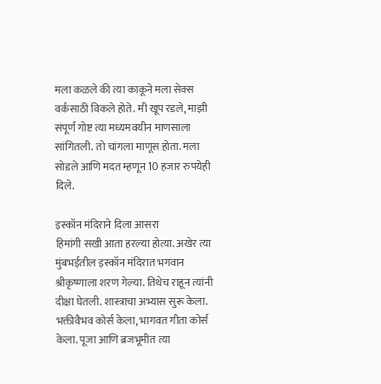मला कळले की त्या काकूने मला सेक्स वर्कसाठी विकले होते. मी खूप रडले, माझी संपूर्ण गोष्ट त्या मध्यमवयीन माणसाला सांगितली. तो चांगला माणूस होता. मला सोडले आणि मदत म्हणून 10 हजार रुपयेही दिले.

इस्कॉन मंदिराने दिला आसरा
हिमांगी सखी आता हरल्या होत्या. अखेर त्या मुंबभईतील इस्कॉन मंदिरात भगवान श्रीकृष्णाला शरण गेल्या. तिथेच राहून त्यांनी दीक्षा घेतली. शास्त्राचा अभ्यास सुरू केला. भक्तीवैभव कोर्स केला, भागवत गीता कोर्स केला. पूजा आणि ब्रजभूमीत त्या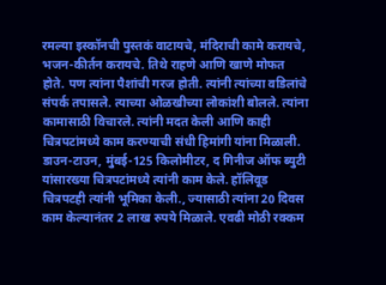रमल्या इस्कॉनची पुस्तकं वाटायचे, मंदिराची कामे करायचे, भजन-कीर्तन करायचे. तिथे राहणे आणि खाणे मोफत होते. पण त्यांना पैशांची गरज होती. त्यांनी त्यांच्या वडिलांचे संपर्क तपासले. त्याच्या ओळखीच्या लोकांशी बोलले. त्यांना कामासाठी विचारले. त्यांनी मदत केली आणि काही चित्रपटांमध्ये काम करण्याची संधी हिमांगी यांना मिळाली. डाउन-टाउन, मुंबई-125 किलोमीटर, द गिनीज ऑफ ब्युटी यांसारख्या चित्रपटांमध्ये त्यांनी काम केले. हॉलिवूड चित्रपटही त्यांनी भूमिका केली., ज्यासाठी त्यांना 20 दिवस काम केल्यानंतर 2 लाख रुपये मिळाले. एवढी मोठी रक्कम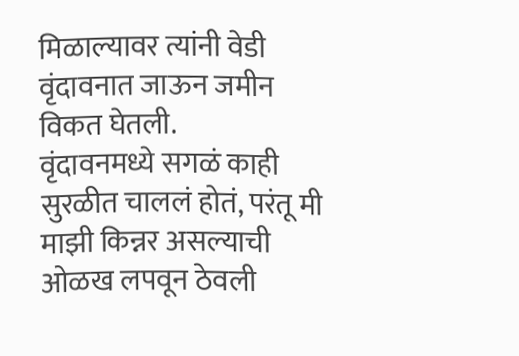मिळाल्यावर त्यांनी वेडी वृंदावनात जाऊन जमीन विकत घेतली.
वृंदावनमध्ये सगळं काही सुरळीत चाललं होतं, परंतू मी माझी किन्नर असल्याची ओळख लपवून ठेवली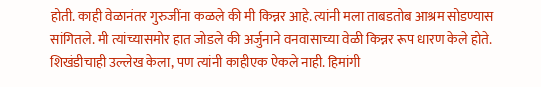होती. काही वेळानंतर गुरुजींना कळले की मी किन्नर आहे. त्यांनी मला ताबडतोब आश्रम सोडण्यास सांगितले. मी त्यांच्यासमोर हात जोडले की अर्जुनाने वनवासाच्या वेळी किन्नर रूप धारण केले होते. शिखंडीचाही उल्लेख केला, पण त्यांनी काहीएक ऐकले नाही. हिमांगी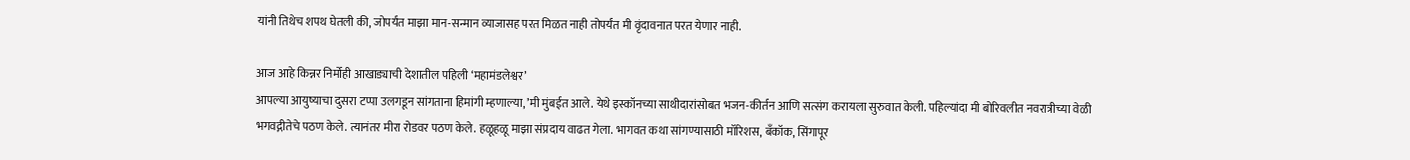यांनी तिथेच शपथ घेतली की, जोपर्यंत माझा मान-सन्मान व्याजासह परत मिळत नाही तोपर्यंत मी वृंदावनात परत येणार नाही.

आज आहे किन्नर निर्मोही आखाड्याची देशातील पहिली ‘महामंडलेश्वर’
आपल्या आयुष्याचा दुसरा टप्पा उलगडून सांगताना हिमांगी म्हणाल्या, ’मी मुंबईत आले. येथे इस्कॉनच्या साथीदारांसोबत भजन-कीर्तन आणि सत्संग करायला सुरुवात केली. पहिल्यांदा मी बोरिवलीत नवरात्रीच्या वेळी भगवद्गीतेचे पठण केले. त्यानंतर मीरा रोडवर पठण केले. हळूहळू माझा संप्रदाय वाढत गेला. भागवत कथा सांगण्यासाठी मॉरिशस, बँकॉक, सिंगापूर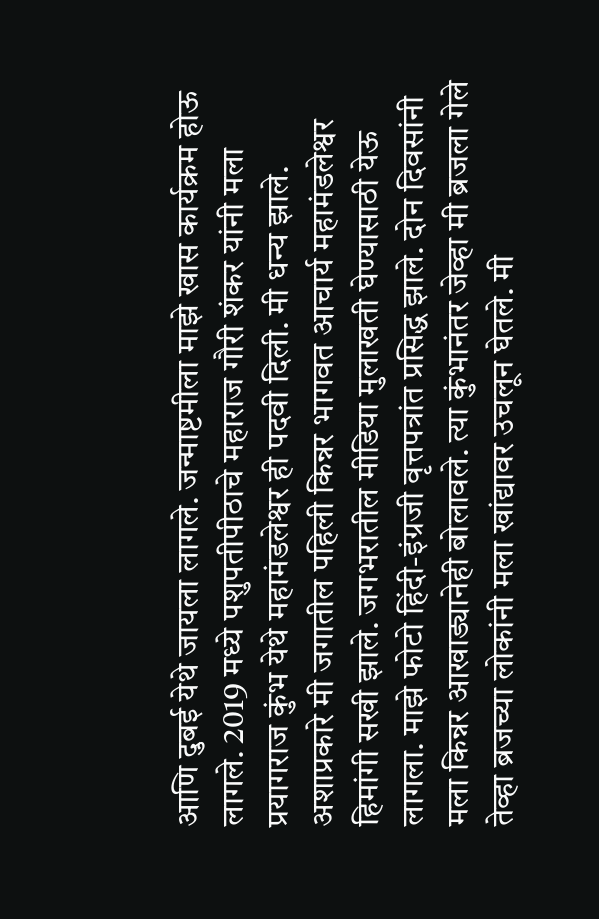आणि दुबई येथे जायला लागले. जन्माष्टमीला माझे खास कार्यक्रम होऊ लागले. 2019 मध्ये पशुपतीपीठाचे महाराज गौरी शंकर यांनी मला प्रयागराज कुंभ येथे महामंडलेश्वर ही पदवी दिली. मी धन्य झाले. अशाप्रकारे मी जगातील पहिली किन्नर भागवत आचार्य महामंडलेश्वर हिमांगी सखी झाले. जगभरातील मीडिया मुलाखती घेण्यासाठी येऊ लागला. माझे फोटो हिंदी-इंग्रजी वृत्तपत्रांत प्रसिद्ध झाले. दोन दिवसांनी मला किन्नर आखाड्यानेही बोलावले. त्या कुंभानंतर जेव्हा मी ब्रजला गेले तेव्हा ब्रजच्या लोकांनी मला खांद्यावर उचलून घेतले. मी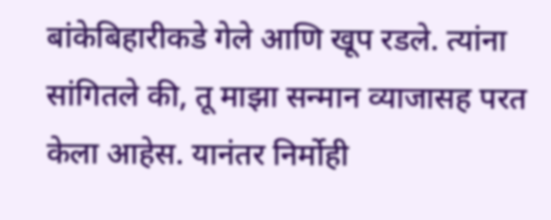बांकेबिहारीकडे गेले आणि खूप रडले. त्यांना सांगितले की, तू माझा सन्मान व्याजासह परत केला आहेस. यानंतर निर्मोही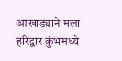आखाड्याने मला हरिद्वार कुंभमध्ये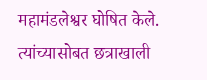महामंडलेश्वर घोषित केले. त्यांच्यासोबत छत्राखाली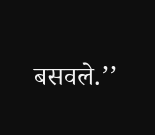बसवले.’’